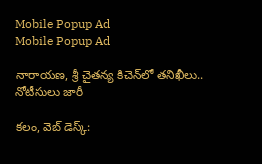Mobile Popup Ad
Mobile Popup Ad

నారాయణ, శ్రీ చైతన్య కిచెన్‌లో తనిఖీలు.. నోటీసులు జారీ

కలం, వెబ్ డెస్క్: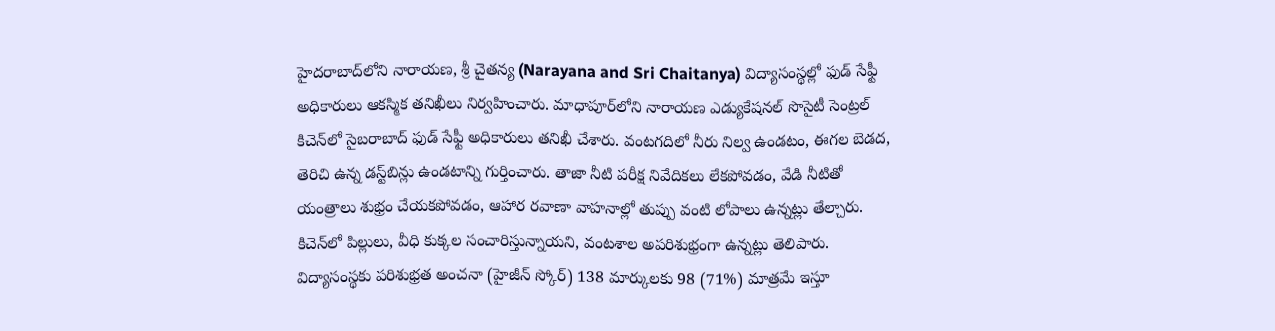హైదరాబాద్‌లోని నారాయణ, శ్రీ చైతన్య (Narayana and Sri Chaitanya) విద్యాసంస్థల్లో ఫుడ్ సేఫ్టీ అధికారులు ఆకస్మిక తనిఖీలు నిర్వహించారు. మాధాపూర్‌లోని నారాయణ ఎడ్యుకేషనల్ సొసైటీ సెంట్రల్ కిచెన్‌లో సైబరాబాద్ ఫుడ్ సేఫ్టీ అధికారులు తనిఖీ చేశారు. వంటగదిలో నీరు నిల్వ ఉండటం, ఈగల బెడద, తెరిచి ఉన్న డస్ట్‌బిన్లు ఉండటాన్ని గుర్తించారు. తాజా నీటి పరీక్ష నివేదికలు లేకపోవడం, వేడి నీటితో యంత్రాలు శుభ్రం చేయకపోవడం, ఆహార రవాణా వాహనాల్లో తుప్పు వంటి లోపాలు ఉన్నట్లు తేల్చారు. కిచెన్‌లో పిల్లులు, వీధి కుక్కల సంచారిస్తున్నాయని, వంటశాల అపరిశుభ్రంగా ఉన్నట్లు తెలిపారు. విద్యాసంస్థకు పరిశుభ్రత అంచనా (హైజీన్ స్కోర్) 138 మార్కులకు 98 (71%) మాత్రమే ఇస్తూ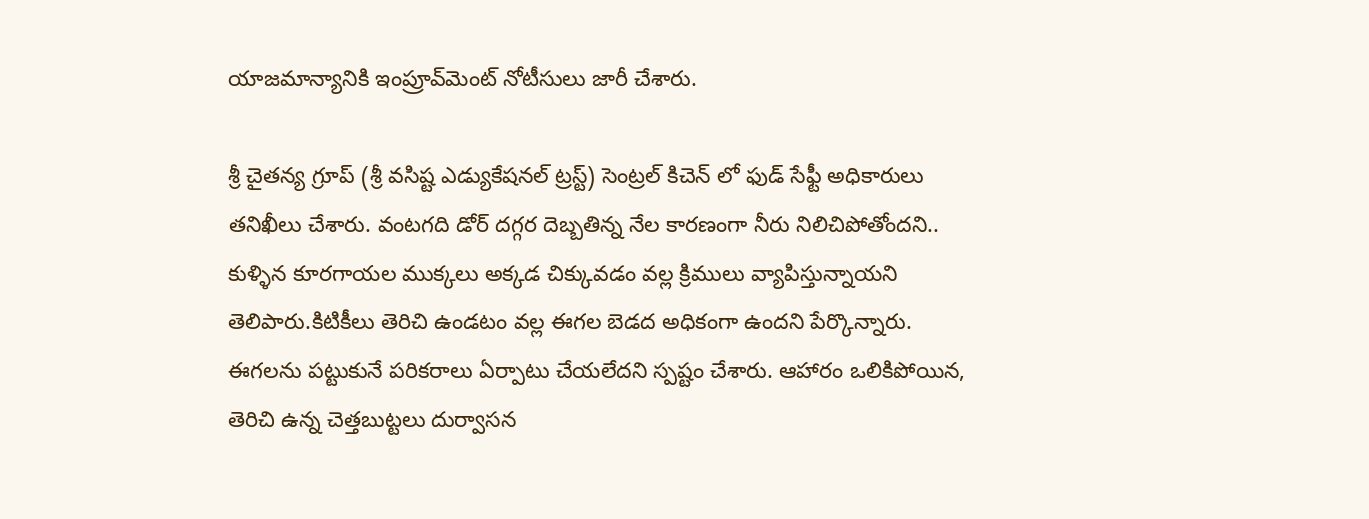యాజమాన్యానికి ఇంప్రూవ్‌మెంట్ నోటీసులు జారీ చేశారు.

శ్రీ చైతన్య గ్రూప్ (శ్రీ వసిష్ట ఎడ్యుకేషనల్ ట్రస్ట్) సెంట్రల్ కిచెన్ లో ఫుడ్ సేఫ్టీ అధికారులు తనిఖీలు చేశారు. వంటగది డోర్ దగ్గర దెబ్బతిన్న నేల కారణంగా నీరు నిలిచిపోతోందని.. కుళ్ళిన కూరగాయల ముక్కలు అక్కడ చిక్కువడం వల్ల క్రిములు వ్యాపిస్తున్నాయని తెలిపారు.కిటికీలు తెరిచి ఉండటం వల్ల ఈగల బెడద అధికంగా ఉందని పేర్కొన్నారు. ఈగలను పట్టుకునే పరికరాలు ఏర్పాటు చేయలేదని స్పష్టం చేశారు. ఆహారం ఒలికిపోయిన, తెరిచి ఉన్న చెత్తబుట్టలు దుర్వాసన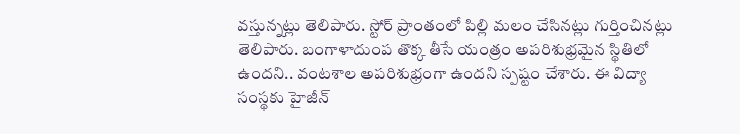వస్తున్నట్లు తెలిపారు. స్టోర్ ప్రాంతంలో పిల్లి మలం చేసినట్లు గుర్తించినట్లు తెలిపారు. బంగాళాదుంప తొక్క తీసే యంత్రం అపరిశుభ్రమైన స్థితిలో ఉందని.. వంటశాల అపరిశుభ్రంగా ఉందని స్పష్టం చేశారు. ఈ విద్యా సంస్థకు హైజీన్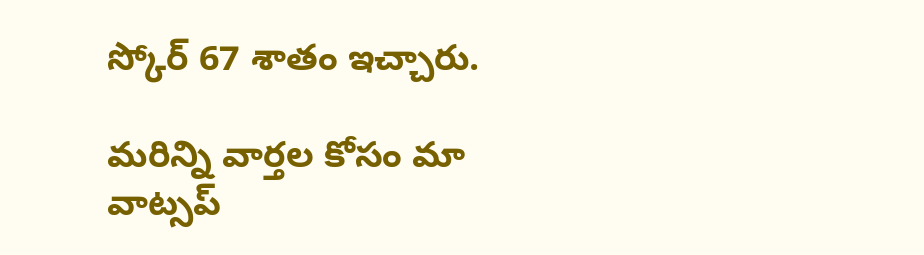స్కోర్ 67 శాతం ఇచ్చారు.

మ‌రిన్ని వార్త‌ల కోసం మా వాట్స‌ప్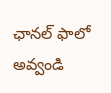ఛాన‌ల్ ఫాలో అవ్వండి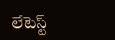లేటెస్ట్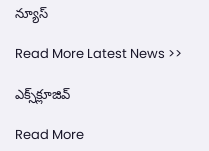న్యూస్‌

Read More Latest News >>

ఎక్స్‌క్లూజివ్‌

Read More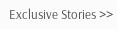Exclusive Stories >>